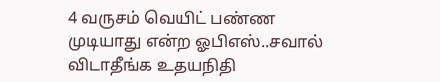4 வருசம் வெயிட் பண்ண முடியாது என்ற ஓபிஎஸ்..சவால் விடாதீங்க உதயநிதி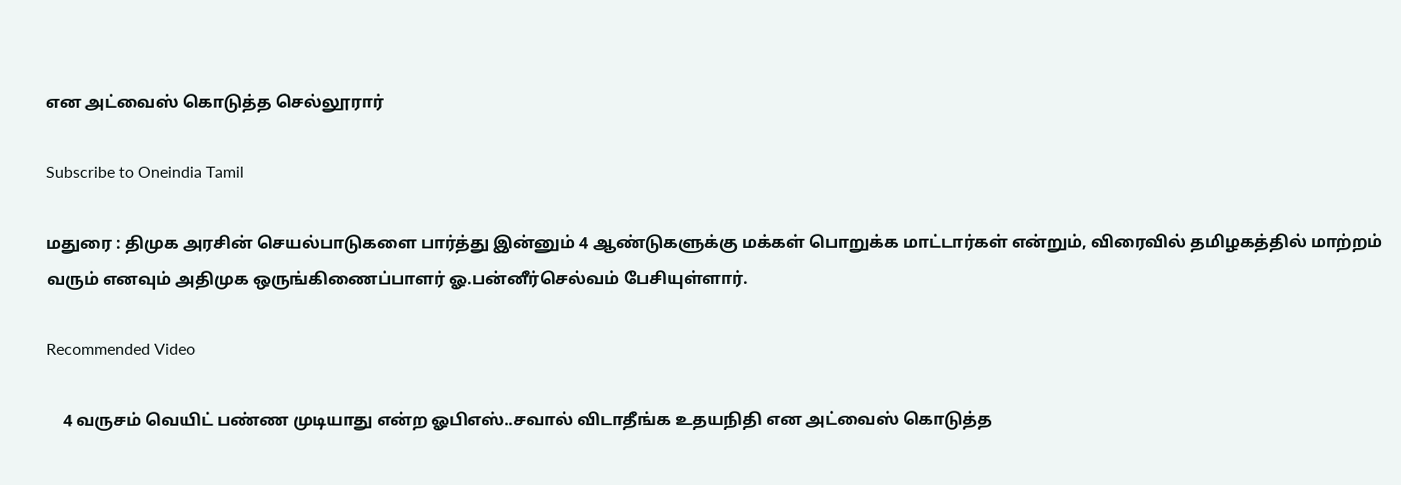என அட்வைஸ் கொடுத்த செல்லூரார்

Subscribe to Oneindia Tamil

மதுரை : திமுக அரசின் செயல்பாடுகளை பார்த்து இன்னும் 4 ஆண்டுகளுக்கு மக்கள் பொறுக்க மாட்டார்கள் என்றும், விரைவில் தமிழகத்தில் மாற்றம் வரும் எனவும் அதிமுக ஒருங்கிணைப்பாளர் ஓ.பன்னீர்செல்வம் பேசியுள்ளார்.

Recommended Video

    4 வருசம் வெயிட் பண்ண முடியாது என்ற ஓபிஎஸ்..சவால் விடாதீங்க உதயநிதி என அட்வைஸ் கொடுத்த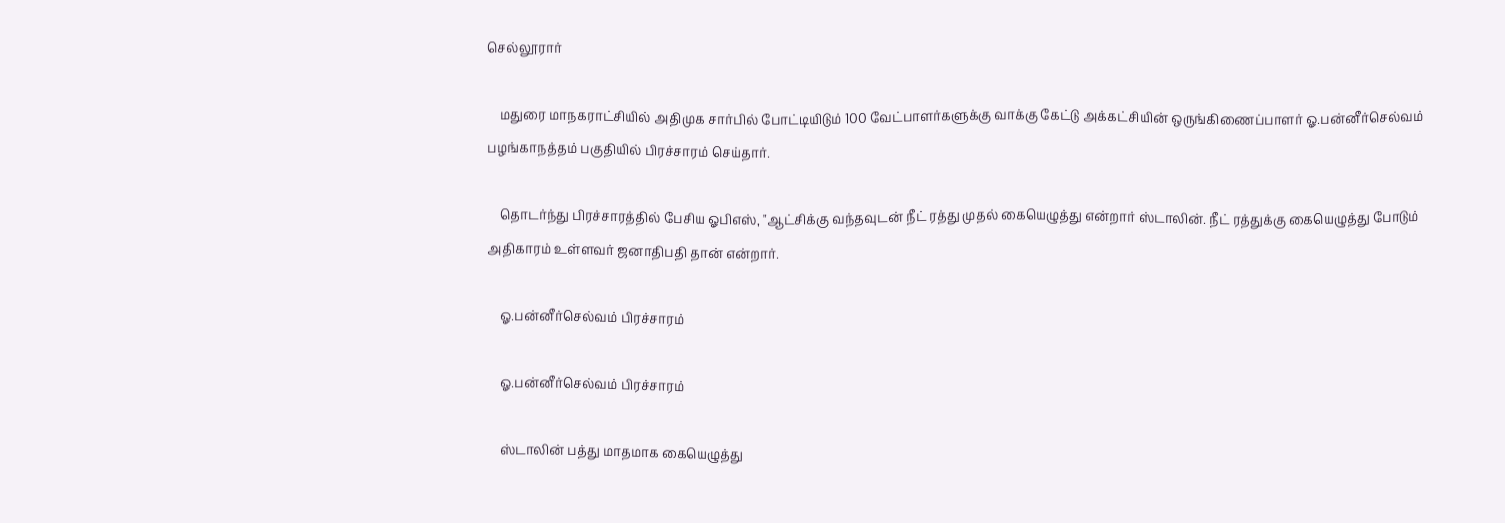செல்லூரார்

    மதுரை மாநகராட்சியில் அதிமுக சார்பில் போட்டியிடும் 100 வேட்பாளர்களுக்கு வாக்கு கேட்டு அக்கட்சியின் ஒருங்கிணைப்பாளர் ஓ.பன்னீர்செல்வம் பழங்காநத்தம் பகுதியில் பிரச்சாரம் செய்தார்.

    தொடர்ந்து பிரச்சாரத்தில் பேசிய ஓபிஎஸ், "ஆட்சிக்கு வந்தவுடன் நீட் ரத்து முதல் கையெழுத்து என்றார் ஸ்டாலின். நீட் ரத்துக்கு கையெழுத்து போடும் அதிகாரம் உள்ளவர் ஜனாதிபதி தான் என்றார்.

    ஓ.பன்னீர்செல்வம் பிரச்சாரம்

    ஓ.பன்னீர்செல்வம் பிரச்சாரம்

    ஸ்டாலின் பத்து மாதமாக கையெழுத்து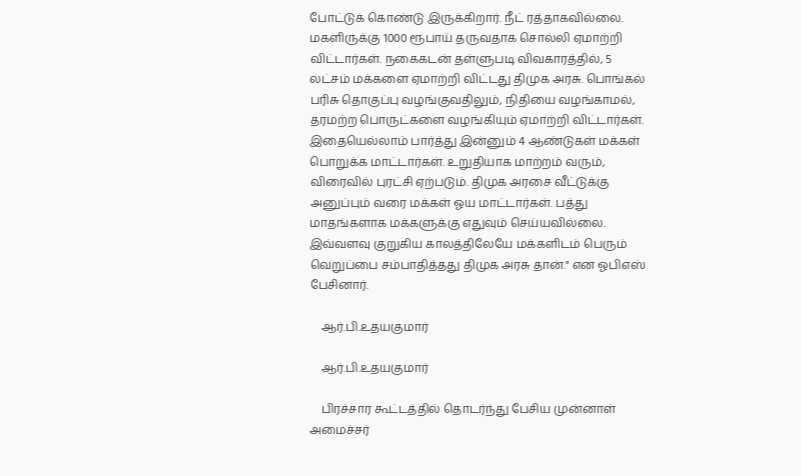போட்டுக் கொண்டு இருக்கிறார். நீட் ரத்தாகவில்லை. மகளிருக்கு 1000 ரூபாய் தருவதாக சொல்லி ஏமாற்றி விட்டார்கள். நகைகடன் தள்ளுபடி விவகாரத்தில், 5 லட்சம் மக்களை ஏமாற்றி விட்டது திமுக அரசு. பொங்கல் பரிசு தொகுப்பு வழங்குவதிலும், நிதியை வழங்காமல், தரமற்ற பொருட்களை வழங்கியும் ஏமாற்றி விட்டார்கள். இதையெல்லாம் பார்த்து இன்னும் 4 ஆண்டுகள் மக்கள் பொறுக்க மாட்டார்கள். உறுதியாக மாற்றம் வரும், விரைவில் புரட்சி ஏற்படும். திமுக அரசை வீட்டுக்கு அனுப்பும் வரை மக்கள் ஓய மாட்டார்கள். பத்து மாதங்களாக மக்களுக்கு எதுவும் செய்யவில்லை. இவ்வளவு குறுகிய காலத்திலேயே மக்களிடம் பெரும் வெறுப்பை சம்பாதித்தது திமுக அரசு தான்." என ஓபிஎஸ் பேசினார்.

    ஆர்.பி.உதயகுமார்

    ஆர்.பி.உதயகுமார்

    பிரச்சார கூட்டத்தில் தொடர்ந்து பேசிய முன்னாள் அமைச்சர்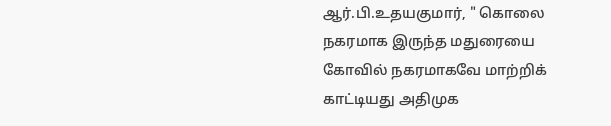ஆர்.பி.உதயகுமார், " கொலை நகரமாக இருந்த மதுரையை கோவில் நகரமாகவே மாற்றிக் காட்டியது அதிமுக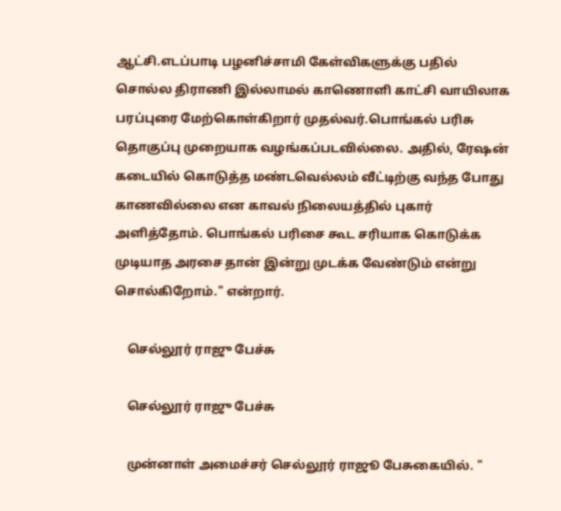ஆட்சி.எடப்பாடி பழனிச்சாமி கேள்விகளுக்கு பதில் சொல்ல திராணி இல்லாமல் காணொளி காட்சி வாயிலாக பரப்புரை மேற்கொள்கிறார் முதல்வர்.பொங்கல் பரிசு தொகுப்பு முறையாக வழங்கப்படவில்லை. அதில், ரேஷன் கடையில் கொடுத்த மண்டவெல்லம் வீட்டிற்கு வந்த போது காணவில்லை என காவல் நிலையத்தில் புகார் அளித்தோம். பொங்கல் பரிசை கூட சரியாக கொடுக்க முடியாத அரசை தான் இன்று முடக்க வேண்டும் என்று சொல்கிறோம்." என்றார்.

    செல்லூர் ராஜு பேச்சு

    செல்லூர் ராஜு பேச்சு

    முன்னாள் அமைச்சர் செல்லூர் ராஜூ பேசுகையில். "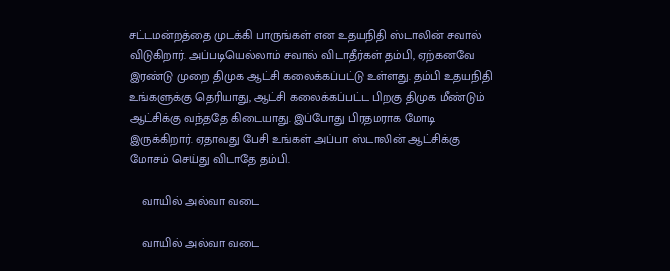சட்டமன்றத்தை முடக்கி பாருங்கள் என உதயநிதி ஸ்டாலின் சவால் விடுகிறார். அப்படியெல்லாம் சவால் விடாதீர்கள் தம்பி, ஏற்கனவே இரண்டு முறை திமுக ஆட்சி கலைக்கப்பட்டு உள்ளது. தம்பி உதயநிதி உங்களுக்கு தெரியாது, ஆட்சி கலைக்கப்பட்ட பிறகு திமுக மீண்டும் ஆட்சிக்கு வந்ததே கிடையாது. இப்போது பிரதமராக மோடி இருக்கிறார். ஏதாவது பேசி உங்கள் அப்பா ஸ்டாலின் ஆட்சிக்கு மோசம் செய்து விடாதே தம்பி.

    வாயில் அல்வா வடை

    வாயில் அல்வா வடை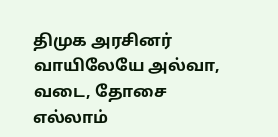திமுக அரசினர் வாயிலேயே அல்வா, வடை, தோசை எல்லாம்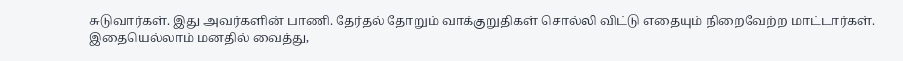சுடுவார்கள். இது அவர்களின் பாணி. தேர்தல் தோறும் வாக்குறுதிகள் சொல்லி விட்டு எதையும் நிறைவேற்ற மாட்டார்கள். இதையெல்லாம் மனதில் வைத்து,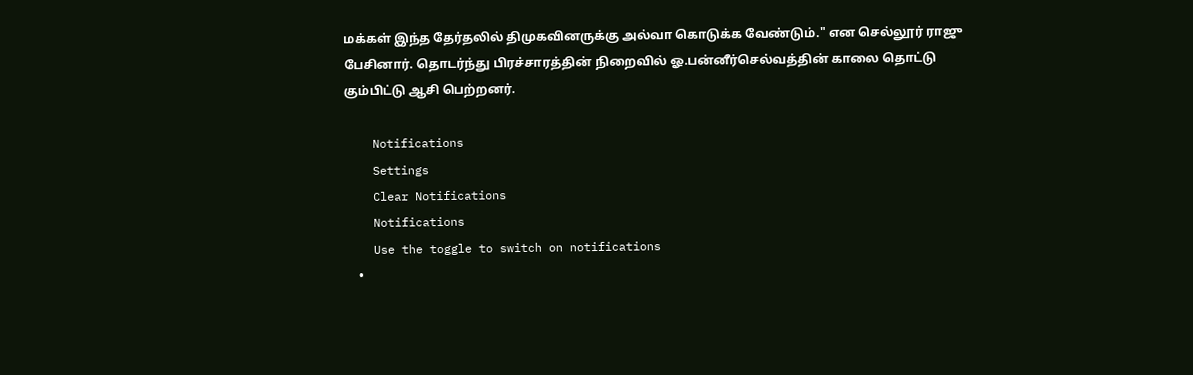மக்கள் இந்த தேர்தலில் திமுகவினருக்கு அல்வா கொடுக்க வேண்டும்." என செல்லூர் ராஜு பேசினார். தொடர்ந்து பிரச்சாரத்தின் நிறைவில் ஓ.பன்னீர்செல்வத்தின் காலை தொட்டு கும்பிட்டு ஆசி பெற்றனர்.

    Notifications
    Settings
    Clear Notifications
    Notifications
    Use the toggle to switch on notifications
    •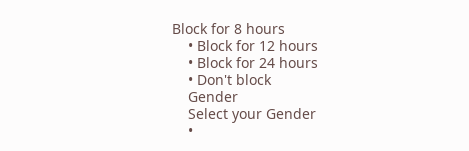Block for 8 hours
    • Block for 12 hours
    • Block for 24 hours
    • Don't block
    Gender
    Select your Gender
    •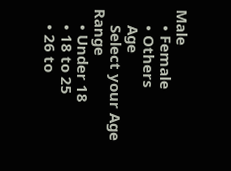Male
    • Female
    • Others
    Age
    Select your Age Range
    • Under 18
    • 18 to 25
    • 26 to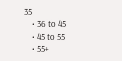35
    • 36 to 45
    • 45 to 55
    • 55+